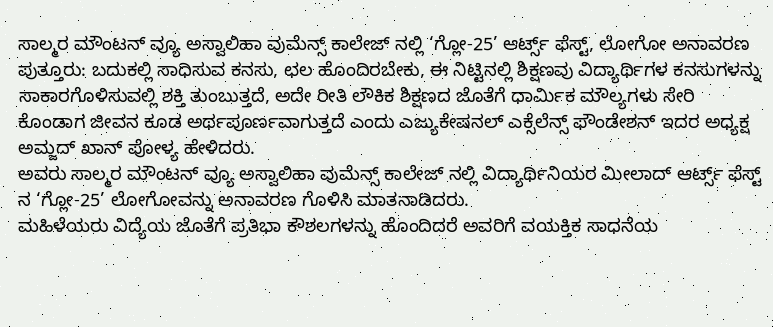ಸಾಲ್ಮರ ಮೌಂಟನ್ ವ್ಯೂ ಅಸ್ವಾಲಿಹಾ ವುಮೆನ್ಸ್ ಕಾಲೇಜ್ ನಲ್ಲಿ ‘ಗ್ಲೋ-25’ ಆರ್ಟ್ಸ್ ಫೆಸ್ಟ್, ಲೋಗೋ ಅನಾವರಣ
ಪುತ್ತೂರು: ಬದುಕಲ್ಲಿ ಸಾಧಿಸುವ ಕನಸು, ಛಲ ಹೊಂದಿರಬೇಕು, ಈ ನಿಟ್ಟಿನಲ್ಲಿ ಶಿಕ್ಷಣವು ವಿದ್ಯಾರ್ಥಿಗಳ ಕನಸುಗಳನ್ನು ಸಾಕಾರಗೊಳಿಸುವಲ್ಲಿ ಶಕ್ತಿ ತುಂಬುತ್ತದೆ, ಅದೇ ರೀತಿ ಲೌಕಿಕ ಶಿಕ್ಷಣದ ಜೊತೆಗೆ ಧಾರ್ಮಿಕ ಮೌಲ್ಯಗಳು ಸೇರಿ ಕೊಂಡಾಗ ಜೀವನ ಕೂಡ ಅರ್ಥಪೂರ್ಣವಾಗುತ್ತದೆ ಎಂದು ಎಜ್ಯುಕೇಷನಲ್ ಎಕ್ಸೆಲೆನ್ಸ್ ಫೌಂಡೇಶನ್ ಇದರ ಅಧ್ಯಕ್ಷ ಅಮ್ಜದ್ ಖಾನ್ ಪೋಳ್ಯ ಹೇಳಿದರು.
ಅವರು ಸಾಲ್ಮರ ಮೌಂಟನ್ ವ್ಯೂ ಅಸ್ವಾಲಿಹಾ ವುಮೆನ್ಸ್ ಕಾಲೇಜ್ ನಲ್ಲಿ ವಿದ್ಯಾರ್ಥಿನಿಯರ ಮೀಲಾದ್ ಆರ್ಟ್ಸ್ ಫೆಸ್ಟ್ ನ ‘ಗ್ಲೋ-25’ ಲೋಗೋವನ್ನು ಅನಾವರಣ ಗೊಳಿಸಿ ಮಾತನಾಡಿದರು.
ಮಹಿಳೆಯರು ವಿದ್ಯೆಯ ಜೊತೆಗೆ ಪ್ರತಿಭಾ ಕೌಶಲಗಳನ್ನು ಹೊಂದಿದರೆ ಅವರಿಗೆ ವಯಕ್ತಿಕ ಸಾಧನೆಯ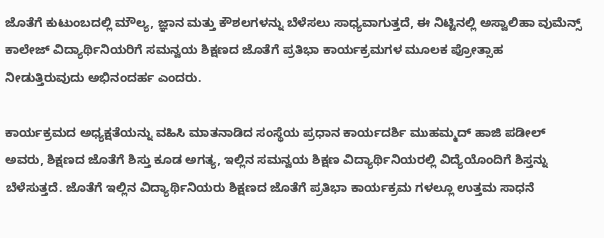ಜೊತೆಗೆ ಕುಟುಂಬದಲ್ಲಿ ಮೌಲ್ಯ, ಜ್ಞಾನ ಮತ್ತು ಕೌಶಲಗಳನ್ನು ಬೆಳೆಸಲು ಸಾಧ್ಯವಾಗುತ್ತದೆ, ಈ ನಿಟ್ಟಿನಲ್ಲಿ ಅಸ್ವಾಲಿಹಾ ವುಮೆನ್ಸ್ ಕಾಲೇಜ್ ವಿದ್ಯಾರ್ಥಿನಿಯರಿಗೆ ಸಮನ್ವಯ ಶಿಕ್ಷಣದ ಜೊತೆಗೆ ಪ್ರತಿಭಾ ಕಾರ್ಯಕ್ರಮಗಳ ಮೂಲಕ ಪ್ರೋತ್ಸಾಹ ನೀಡುತ್ತಿರುವುದು ಅಭಿನಂದರ್ಹ ಎಂದರು.

ಕಾರ್ಯಕ್ರಮದ ಅಧ್ಯಕ್ಷತೆಯನ್ನು ವಹಿಸಿ ಮಾತನಾಡಿದ ಸಂಸ್ಥೆಯ ಪ್ರಧಾನ ಕಾರ್ಯದರ್ಶಿ ಮುಹಮ್ಮದ್ ಹಾಜಿ ಪಡೀಲ್ ಅವರು, ಶಿಕ್ಷಣದ ಜೊತೆಗೆ ಶಿಸ್ತು ಕೂಡ ಅಗತ್ಯ, ಇಲ್ಲಿನ ಸಮನ್ವಯ ಶಿಕ್ಷಣ ವಿದ್ಯಾರ್ಥಿನಿಯರಲ್ಲಿ ವಿದ್ಯೆಯೊಂದಿಗೆ ಶಿಸ್ತನ್ನು ಬೆಳೆಸುತ್ತದೆ. ಜೊತೆಗೆ ಇಲ್ಲಿನ ವಿದ್ಯಾರ್ಥಿನಿಯರು ಶಿಕ್ಷಣದ ಜೊತೆಗೆ ಪ್ರತಿಭಾ ಕಾರ್ಯಕ್ರಮ ಗಳಲ್ಲೂ ಉತ್ತಮ ಸಾಧನೆ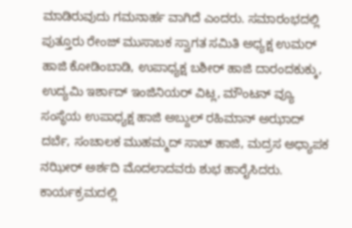ಮಾಡಿರುವುದು ಗಮನಾರ್ಹ ವಾಗಿದೆ ಎಂದರು. ಸಮಾರಂಭದಲ್ಲಿ ಪುತ್ತೂರು ರೇಂಜ್ ಮುಸಾಬಕ ಸ್ವಾಗತ ಸಮಿತಿ ಅಧ್ಯಕ್ಷ ಉಮರ್ ಹಾಜಿ ಕೋಡಿಂಬಾಡಿ, ಉಪಾಧ್ಯಕ್ಷ ಬಶೀರ್ ಹಾಜಿ ದಾರಂದಕುಕ್ಕು, ಉದ್ಯಮಿ ಇರ್ಶಾದ್ ಇಂಜಿನಿಯರ್ ವಿಟ್ಲ, ಮೌಂಟನ್ ವ್ಯೂ ಸಂಸ್ಥೆಯ ಉಪಾಧ್ಯಕ್ಷ ಹಾಜಿ ಅಬ್ದುಲ್ ರಹಿಮಾನ್ ಅಝಾದ್ ದರ್ಬೆ, ಸಂಚಾಲಕ ಮುಹಮ್ಮದ್ ಸಾಬ್ ಹಾಜಿ, ಮದ್ರಸ ಅಧ್ಯಾಪಕ ನಝೀರ್ ಅರ್ಶದಿ ಮೊದಲಾದವರು ಶುಭ ಹಾರೈಸಿದರು.
ಕಾರ್ಯಕ್ರಮದಲ್ಲಿ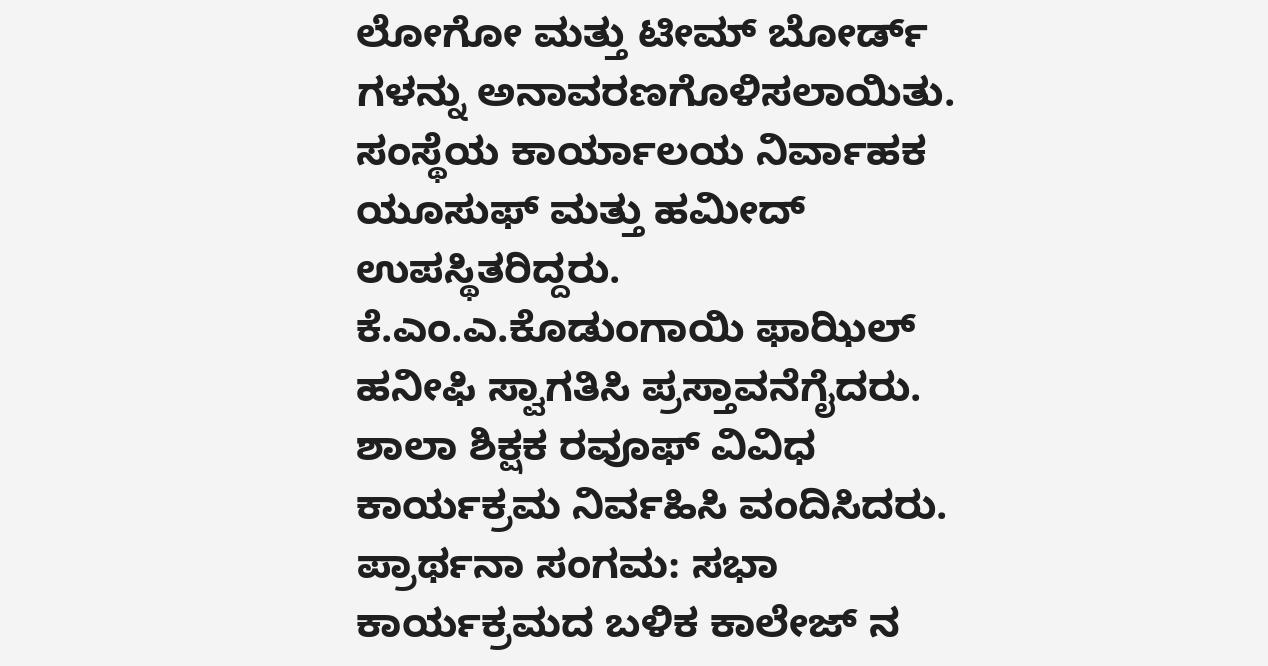ಲೋಗೋ ಮತ್ತು ಟೀಮ್ ಬೋರ್ಡ್ ಗಳನ್ನು ಅನಾವರಣಗೊಳಿಸಲಾಯಿತು. ಸಂಸ್ಥೆಯ ಕಾರ್ಯಾಲಯ ನಿರ್ವಾಹಕ ಯೂಸುಫ್ ಮತ್ತು ಹಮೀದ್ ಉಪಸ್ಥಿತರಿದ್ದರು. ಕೆ.ಎಂ.ಎ.ಕೊಡುಂಗಾಯಿ ಫಾಝಿಲ್ ಹನೀಫಿ ಸ್ವಾಗತಿಸಿ ಪ್ರಸ್ತಾವನೆಗೈದರು. ಶಾಲಾ ಶಿಕ್ಷಕ ರವೂಫ್ ವಿವಿಧ ಕಾರ್ಯಕ್ರಮ ನಿರ್ವಹಿಸಿ ವಂದಿಸಿದರು.
ಪ್ರಾರ್ಥನಾ ಸಂಗಮ: ಸಭಾ ಕಾರ್ಯಕ್ರಮದ ಬಳಿಕ ಕಾಲೇಜ್ ನ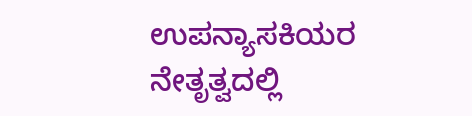ಉಪನ್ಯಾಸಕಿಯರ ನೇತೃತ್ವದಲ್ಲಿ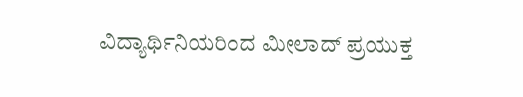ವಿದ್ಯಾರ್ಥಿನಿಯರಿಂದ ಮೀಲಾದ್ ಪ್ರಯುಕ್ತ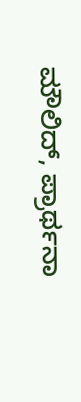ಮೌಲಿದ್, ಪ್ರಾರ್ಥನಾ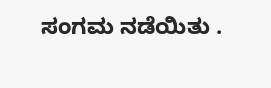ಸಂಗಮ ನಡೆಯಿತು .